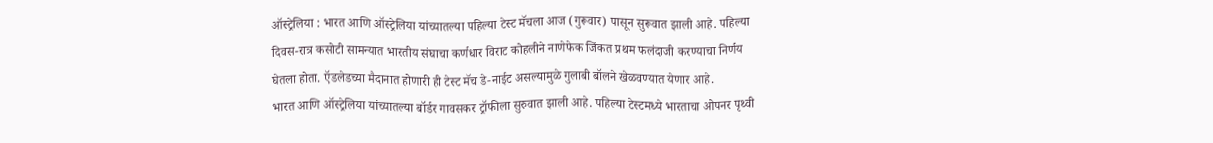ऑस्ट्रेलिया : भारत आणि ऑस्ट्रेलिया यांच्यातल्या पहिल्या टेस्ट मॅचला आज (गुरूवार) पासून सुरूवात झाली आहे. पहिल्या दिवस-रात्र कसोटी सामन्यात भारतीय संघाचा कर्णधार विराट कोहलीने नाणेफेक जिंकत प्रथम फलंदाजी करण्याचा निर्णय घेतला होता. ऍडलेडच्या मैदानात होणारी ही टेस्ट मॅच डे-नाईट असल्यामुळे गुलाबी बॉलने खेळवण्यात येणार आहे.
भारत आणि ऑस्ट्रेलिया यांच्यातल्या बॉर्डर गावसकर ट्रॉफीला सुरुवात झाली आहे. पहिल्या टेस्टमध्ये भारताचा ओपनर पृथ्वी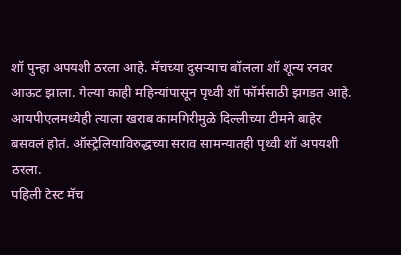शॉ पुन्हा अपयशी ठरला आहे. मॅचच्या दुसऱ्याच बॉलला शॉ शून्य रनवर आऊट झाला. गेल्या काही महिन्यांपासून पृथ्वी शॉ फॉर्मसाठी झगडत आहे. आयपीएलमध्येही त्याला खराब कामगिरीमुळे दिल्लीच्या टीमने बाहेर बसवलं होतं. ऑस्ट्रेलियाविरुद्धच्या सराव सामन्यातही पृथ्वी शॉ अपयशी ठरला.
पहिली टेस्ट मॅच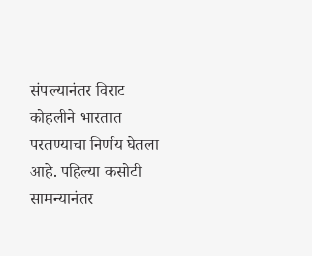संपल्यानंतर विराट कोहलीने भारतात परतण्याचा निर्णय घेतला आहे. पहिल्या कसोटी सामन्यानंतर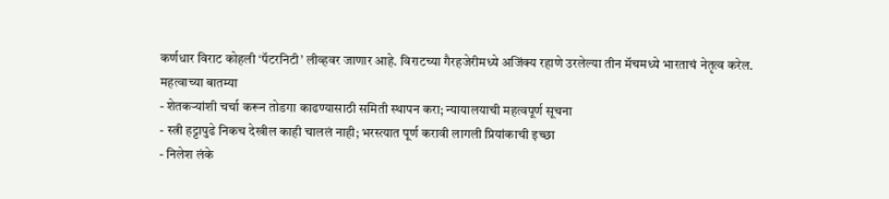कर्णधार विराट कोहली ‘पॅटरनिटी’ लीव्हवर जाणार आहे. विराटच्या गैरहजेरीमध्ये अजिंक्य रहाणे उरलेल्या तीन मॅचमध्ये भारताचं नेतृत्व करेल.
महत्वाच्या बातम्या
- शेतकऱ्यांशी चर्चा करून तोडगा काढण्यासाठी समिती स्थापन करा; न्यायालयाची महत्वपूर्ण सूचना
- स्त्री हट्टापुढे निकच देखील काही चाललं नाही; भरस्त्यात पूर्ण करावी लागली प्रियांकाची इच्छा
- निलेश लंके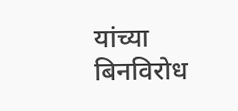यांच्या बिनविरोध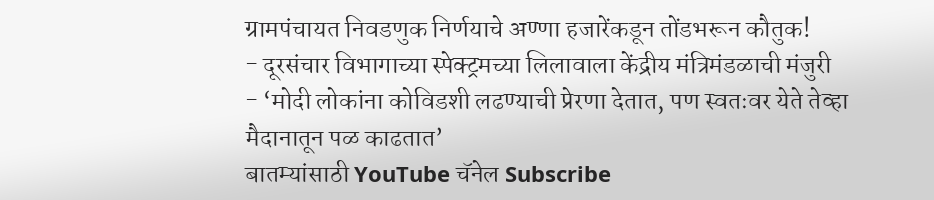ग्रामपंचायत निवडणुक निर्णयाचे अण्णा हजारेंकडून तोंडभरून कौतुक!
- दूरसंचार विभागाच्या स्पेक्ट्रमच्या लिलावाला केंद्रीय मंत्रिमंडळाची मंजुरी
- ‘मोदी लोकांना कोविडशी लढण्याची प्रेरणा देतात, पण स्वतःवर येते तेव्हा मैदानातून पळ काढतात’
बातम्यांसाठी YouTube चॅनेल Subscribe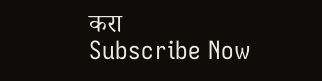करा
Subscribe Now